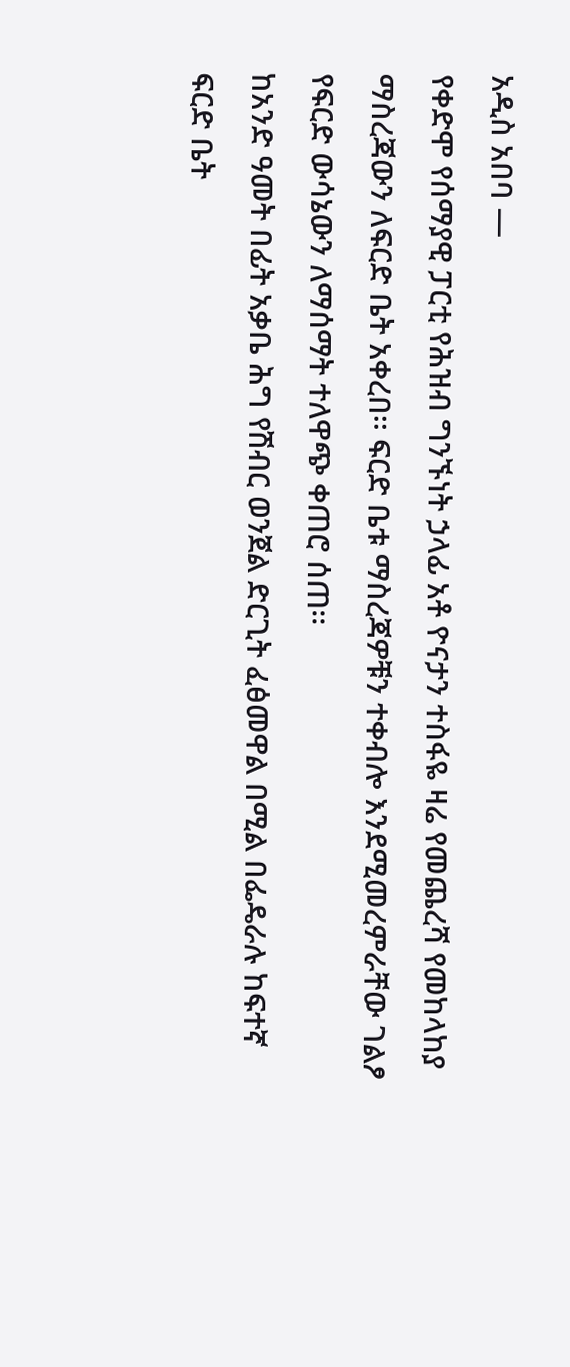አዲስ አበባ —
የቀድሞ የሰማያዊ ፓርቲ የሕዝብ ግንኙነት ኃላፊ አቶ ዮናታን ተስፋዬ ዛሬ የመጨረሻ የመከላከያ ማስረጃውን ለፍርድ ቤት አቀረበ፡፡ ፍርድ ቤቱ ማስረጃዎቹን ተቀብሎ እንደሚመረምራቸው ገልፆ የፍርድ ውሳኔውን ለማሰማት ተለዋጭ ቀጠሮ ሰጠ፡፡
ከአንድ ዓመት በፊት አቃቤ ሕግ የሽብር ወንጀል ድርጊት ፈፅመዋል በሚል በፌዴራሉ ከፍተኛ ፍርድ ቤት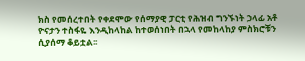ክስ የመሰረተበት የቀደሞው የሰማያዊ ፓርቲ የሕዝብ ግንኙነት ኃላፊ አቶ ዮናታን ተስፋዬ እንዲከላከል ከተወሰነበት በኋላ የመከላከያ ምስክሮቹን ሲያሰማ ቆይቷል፡፡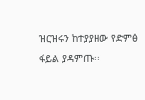ዝርዝሩን ከተያያዘው የድምፅ ፋይል ያዳምጡ፡፡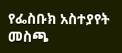የፌስቡክ አስተያየት መስጫ